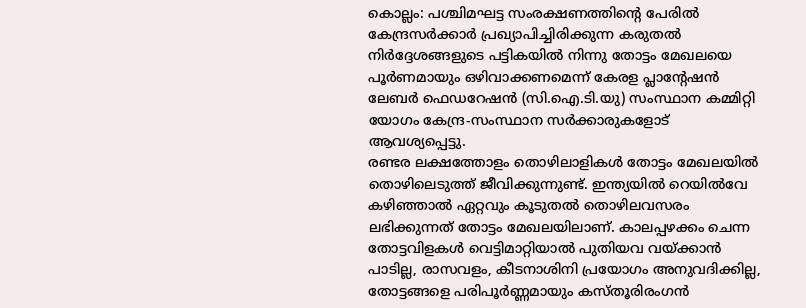കൊല്ലം: പശ്ചിമഘട്ട സംരക്ഷണത്തിന്റെ പേരിൽ കേന്ദ്രസർക്കാർ പ്രഖ്യാപിച്ചിരിക്കുന്ന കരുതൽ നിർദ്ദേശങ്ങളുടെ പട്ടികയിൽ നിന്നു തോട്ടം മേഖലയെ പൂർണമായും ഒഴിവാക്കണമെന്ന് കേരള പ്ലാന്റേഷൻ ലേബർ ഫെഡറേഷൻ (സി.ഐ.ടി.യു) സംസ്ഥാന കമ്മിറ്റി യോഗം കേന്ദ്ര-സംസ്ഥാന സർക്കാരുകളോട് ആവശ്യപ്പെട്ടു.
രണ്ടര ലക്ഷത്തോളം തൊഴിലാളികൾ തോട്ടം മേഖലയിൽ തൊഴിലെടുത്ത് ജീവിക്കുന്നുണ്ട്. ഇന്ത്യയിൽ റെയിൽവേ കഴിഞ്ഞാൽ ഏറ്റവും കൂടുതൽ തൊഴിലവസരം ലഭിക്കുന്നത് തോട്ടം മേഖലയിലാണ്. കാലപ്പഴക്കം ചെന്ന തോട്ടവിളകൾ വെട്ടിമാറ്റിയാൽ പുതിയവ വയ്ക്കാൻ പാടില്ല, രാസവളം, കീടനാശിനി പ്രയോഗം അനുവദിക്കില്ല, തോട്ടങ്ങളെ പരിപൂർണ്ണമായും കസ്തൂരിരംഗൻ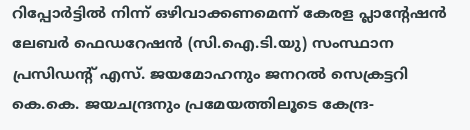റിപ്പോർട്ടിൽ നിന്ന് ഒഴിവാക്കണമെന്ന് കേരള പ്ലാന്റേഷൻ ലേബർ ഫെഡറേഷൻ (സി.ഐ.ടി.യു) സംസ്ഥാന പ്രസിഡന്റ് എസ്. ജയമോഹനും ജനറൽ സെക്രട്ടറി കെ.കെ. ജയചന്ദ്രനും പ്രമേയത്തിലൂടെ കേന്ദ്ര-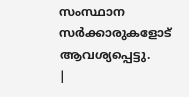സംസ്ഥാന സർക്കാരുകളോട് ആവശ്യപ്പെട്ടു.
|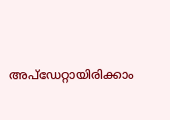അപ്ഡേറ്റായിരിക്കാം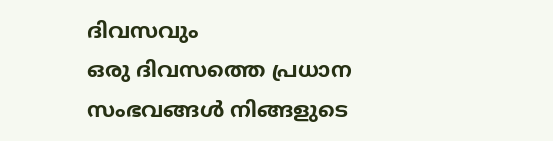ദിവസവും
ഒരു ദിവസത്തെ പ്രധാന സംഭവങ്ങൾ നിങ്ങളുടെ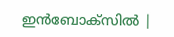ഇൻബോക്സിൽ |